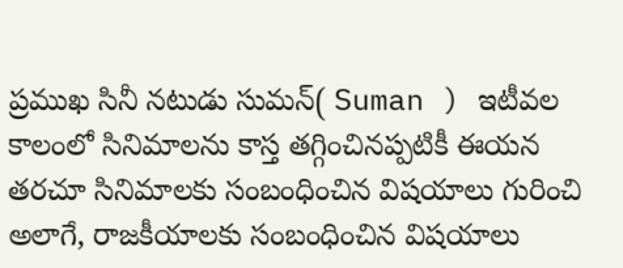ప్రముఖ సినీ నటుడు సుమన్( Suman ) ఇటీవల కాలంలో సినిమాలను కాస్త తగ్గించినప్పటికీ ఈయన తరచూ సినిమాలకు సంబంధించిన విషయాలు గురించి అలాగే, రాజకీయాలకు సంబంధించిన విషయాలు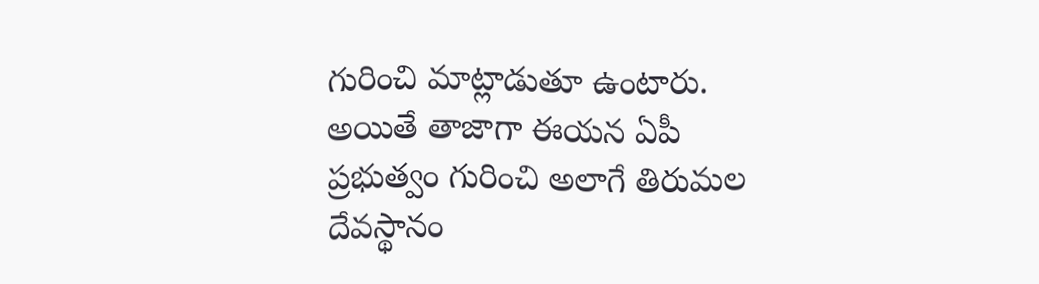గురించి మాట్లాడుతూ ఉంటారు.
అయితే తాజాగా ఈయన ఏపీ ప్రభుత్వం గురించి అలాగే తిరుమల దేవస్థానం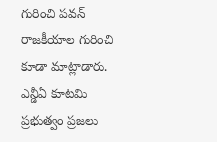గురించి పవన్ రాజకీయాల గురించి కూడా మాట్లాడారు.
ఎన్డీఏ కూటమి ప్రభుత్వం ప్రజలు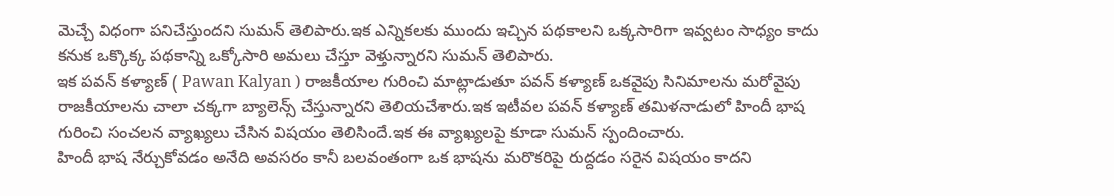మెచ్చే విధంగా పనిచేస్తుందని సుమన్ తెలిపారు.ఇక ఎన్నికలకు ముందు ఇచ్చిన పథకాలని ఒక్కసారిగా ఇవ్వటం సాధ్యం కాదు కనుక ఒక్కొక్క పథకాన్ని ఒక్కోసారి అమలు చేస్తూ వెళ్తున్నారని సుమన్ తెలిపారు.
ఇక పవన్ కళ్యాణ్ ( Pawan Kalyan ) రాజకీయాల గురించి మాట్లాడుతూ పవన్ కళ్యాణ్ ఒకవైపు సినిమాలను మరోవైపు రాజకీయాలను చాలా చక్కగా బ్యాలెన్స్ చేస్తున్నారని తెలియచేశారు.ఇక ఇటీవల పవన్ కళ్యాణ్ తమిళనాడులో హిందీ భాష గురించి సంచలన వ్యాఖ్యలు చేసిన విషయం తెలిసిందే.ఇక ఈ వ్యాఖ్యలపై కూడా సుమన్ స్పందించారు.
హిందీ భాష నేర్చుకోవడం అనేది అవసరం కానీ బలవంతంగా ఒక భాషను మరొకరిపై రుద్దడం సరైన విషయం కాదని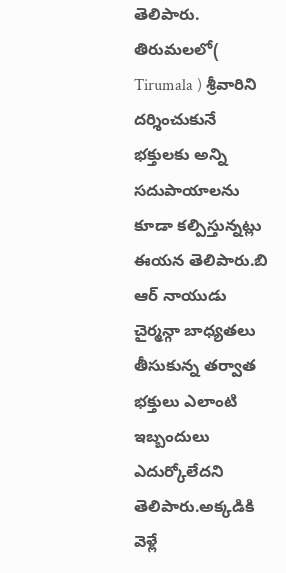తెలిపారు.
తిరుమలలో( Tirumala ) శ్రీవారిని దర్శించుకునే భక్తులకు అన్ని సదుపాయాలను కూడా కల్పిస్తున్నట్లు ఈయన తెలిపారు.బి ఆర్ నాయుడు చైర్మన్గా బాధ్యతలు తీసుకున్న తర్వాత భక్తులు ఎలాంటి ఇబ్బందులు ఎదుర్కోలేదని తెలిపారు.అక్కడికి వెళ్లే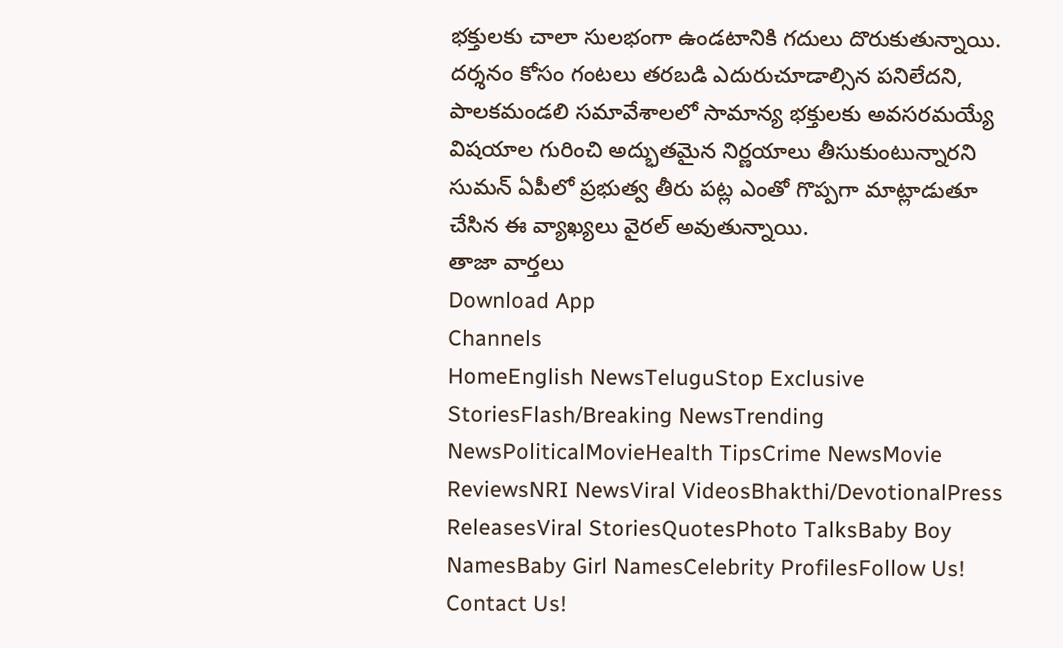భక్తులకు చాలా సులభంగా ఉండటానికి గదులు దొరుకుతున్నాయి.
దర్శనం కోసం గంటలు తరబడి ఎదురుచూడాల్సిన పనిలేదని, పాలకమండలి సమావేశాలలో సామాన్య భక్తులకు అవసరమయ్యే విషయాల గురించి అద్భుతమైన నిర్ణయాలు తీసుకుంటున్నారని సుమన్ ఏపీలో ప్రభుత్వ తీరు పట్ల ఎంతో గొప్పగా మాట్లాడుతూ చేసిన ఈ వ్యాఖ్యలు వైరల్ అవుతున్నాయి.
తాజా వార్తలు
Download App
Channels
HomeEnglish NewsTeluguStop Exclusive StoriesFlash/Breaking NewsTrending NewsPoliticalMovieHealth TipsCrime NewsMovie ReviewsNRI NewsViral VideosBhakthi/DevotionalPress ReleasesViral StoriesQuotesPhoto TalksBaby Boy NamesBaby Girl NamesCelebrity ProfilesFollow Us!
Contact Us!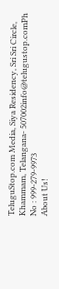TeluguStop.com Media, Siya Residency, Sri Sri Circle, Khammam, Telangana- 507002info@telugustop.comPh No : 999-279-9973
About Us!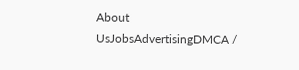About UsJobsAdvertisingDMCA /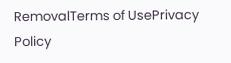RemovalTerms of UsePrivacy Policy